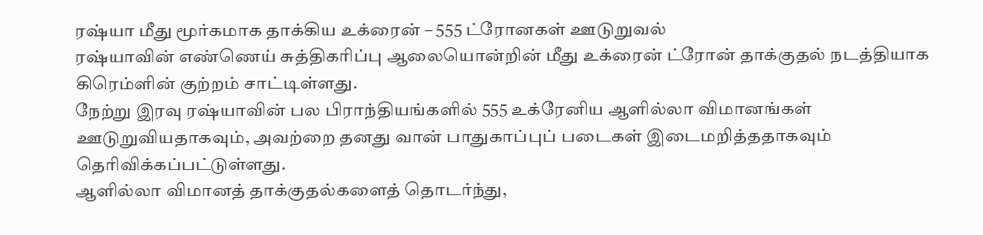ரஷ்யா மீது மூர்கமாக தாக்கிய உக்ரைன் – 555 ட்ரோனகள் ஊடுறுவல்
ரஷ்யாவின் எண்ணெய் சுத்திகரிப்பு ஆலையொன்றின் மீது உக்ரைன் ட்ரோன் தாக்குதல் நடத்தியாக கிரெம்ளின் குற்றம் சாட்டிள்ளது.
நேற்று இரவு ரஷ்யாவின் பல பிராந்தியங்களில் 555 உக்ரேனிய ஆளில்லா விமானங்கள் ஊடுறுவியதாகவும், அவற்றை தனது வான் பாதுகாப்புப் படைகள் இடைமறித்ததாகவும் தெரிவிக்கப்பட்டுள்ளது.
ஆளில்லா விமானத் தாக்குதல்களைத் தொடர்ந்து,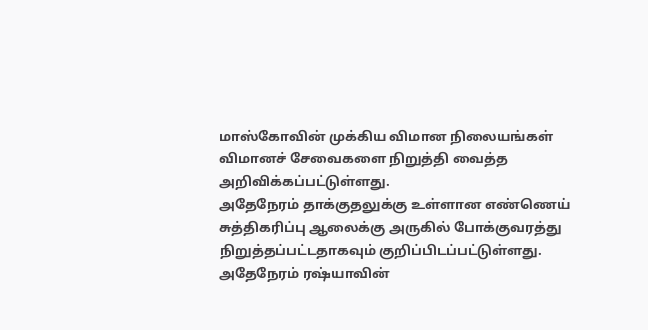மாஸ்கோவின் முக்கிய விமான நிலையங்கள் விமானச் சேவைகளை நிறுத்தி வைத்த அறிவிக்கப்பட்டுள்ளது.
அதேநேரம் தாக்குதலுக்கு உள்ளான எண்ணெய் சுத்திகரிப்பு ஆலைக்கு அருகில் போக்குவரத்து நிறுத்தப்பட்டதாகவும் குறிப்பிடப்பட்டுள்ளது.
அதேநேரம் ரஷ்யாவின்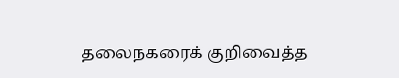தலைநகரைக் குறிவைத்த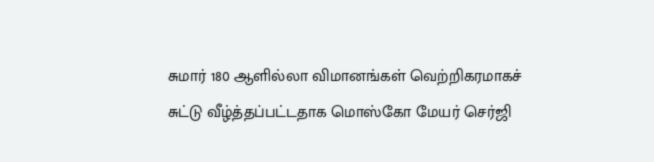சுமார் 180 ஆளில்லா விமானங்கள் வெற்றிகரமாகச் சுட்டு வீழ்த்தப்பட்டதாக மொஸ்கோ மேயர் செர்ஜி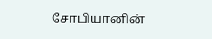சோபியானின்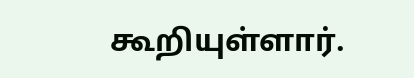கூறியுள்ளார்.